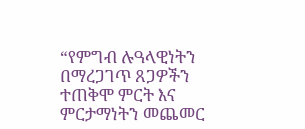“የምግብ ሉዓላዊነትን በማረጋገጥ ጸጋዎችን ተጠቅሞ ምርት እና ምርታማነትን መጨመር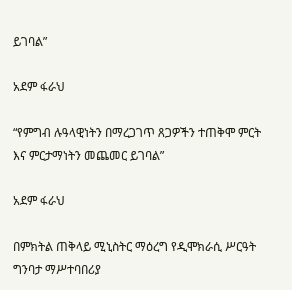ይገባል”

አደም ፋራህ

“የምግብ ሉዓላዊነትን በማረጋገጥ ጸጋዎችን ተጠቅሞ ምርት እና ምርታማነትን መጨመር ይገባል”

አደም ፋራህ

በምክትል ጠቅላይ ሚኒስትር ማዕረግ የዲሞክራሲ ሥርዓት ግንባታ ማሥተባበሪያ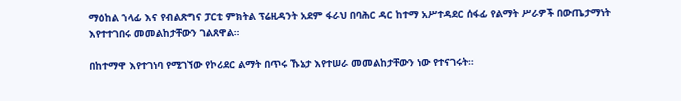ማዕከል ኀላፊ እና የብልጽግና ፓርቲ ምክትል ፕሬዚዳንት አደም ፋራህ በባሕር ዳር ከተማ አሥተዳደር ሰፋፊ የልማት ሥራዎች በውጤታማነት እየተተገበሩ መመልከታቸውን ገልጸዋል።

በከተማዋ እየተገነባ የሚገኘው የኮሪደር ልማት በጥሩ ኹኔታ እየተሠራ መመልከታቸውን ነው የተናገሩት።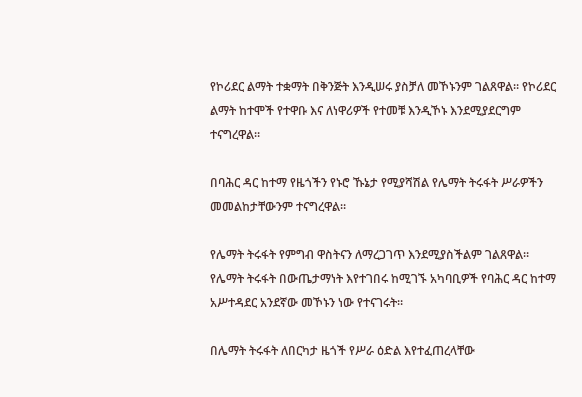የኮሪደር ልማት ተቋማት በቅንጅት እንዲሠሩ ያስቻለ መኾኑንም ገልጸዋል። የኮሪደር ልማት ከተሞች የተዋቡ እና ለነዋሪዎች የተመቹ እንዲኾኑ እንደሚያደርግም ተናግረዋል።

በባሕር ዳር ከተማ የዜጎችን የኑሮ ኹኔታ የሚያሻሽል የሌማት ትሩፋት ሥራዎችን መመልከታቸውንም ተናግረዋል።

የሌማት ትሩፋት የምግብ ዋስትናን ለማረጋገጥ እንደሚያስችልም ገልጸዋል። የሌማት ትሩፋት በውጤታማነት እየተገበሩ ከሚገኙ አካባቢዎች የባሕር ዳር ከተማ አሥተዳደር አንደኛው መኾኑን ነው የተናገሩት።

በሌማት ትሩፋት ለበርካታ ዜጎች የሥራ ዕድል እየተፈጠረላቸው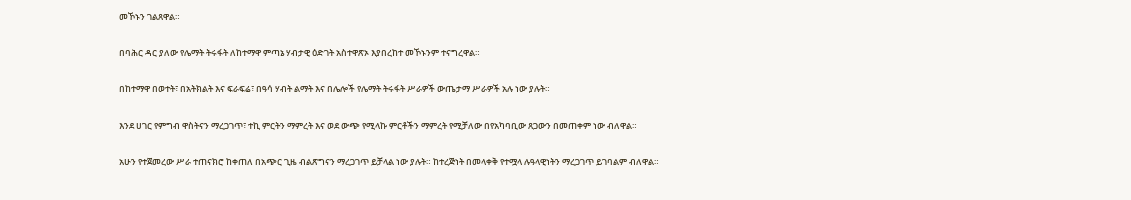መኾኑን ገልጸዋል።

በባሕር ዳር ያለው የሌማት ትሩፋት ለከተማዋ ምጣኔ ሃብታዊ ዕድገት አስተዋጽኦ እያበረከተ መኾኑንም ተናግረዋል።

በከተማዋ በወተት፣ በአትክልት እና ፍራፍሬ፣ በዓሳ ሃብት ልማት እና በሌሎች የሌማት ትሩፋት ሥራዎች ውጤታማ ሥራዎች አሉ ነው ያሉት።

እንደ ሀገር የምግብ ዋስትናን ማረጋገጥ፣ ተኪ ምርትን ማምረት እና ወደ ውጭ የሚላኩ ምርቶችን ማምረት የሚቻለው በየአካባቢው ጸጋውን በመጠቀም ነው ብለዋል።

አሁን የተጀመረው ሥራ ተጠናክሮ ከቀጠለ በአጭር ጊዜ ብልጽግናን ማረጋገጥ ይቻላል ነው ያሉት። ከተረጅነት በመላቀቅ የተሟላ ሉዓላዊነትን ማረጋገጥ ይገባልም ብለዋል።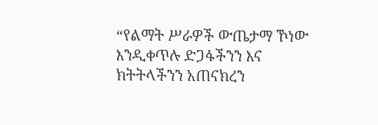“የልማት ሥራዎች ውጤታማ ኾነው እንዲቀጥሉ ድጋፋችንን እና ክትትላችንን አጠናክረን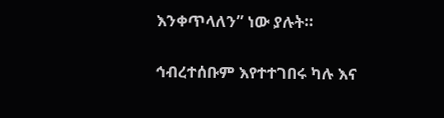እንቀጥላለን” ነው ያሉት።

ኅብረተሰቡም እየተተገበሩ ካሉ እና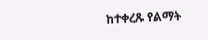ከተቀረጹ የልማት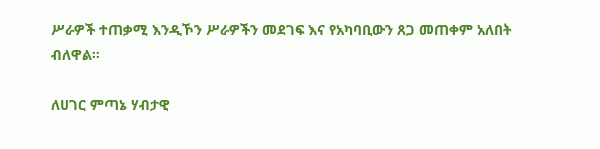ሥራዎች ተጠቃሚ እንዲኾን ሥራዎችን መደገፍ እና የአካባቢውን ጸጋ መጠቀም አለበት ብለዋል።

ለሀገር ምጣኔ ሃብታዊ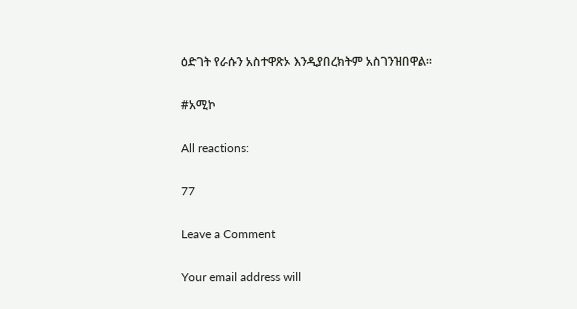ዕድገት የራሱን አስተዋጽኦ እንዲያበረክትም አስገንዝበዋል።

#አሚኮ

All reactions:

77

Leave a Comment

Your email address will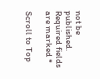not be published. Required fields are marked *

Scroll to Top